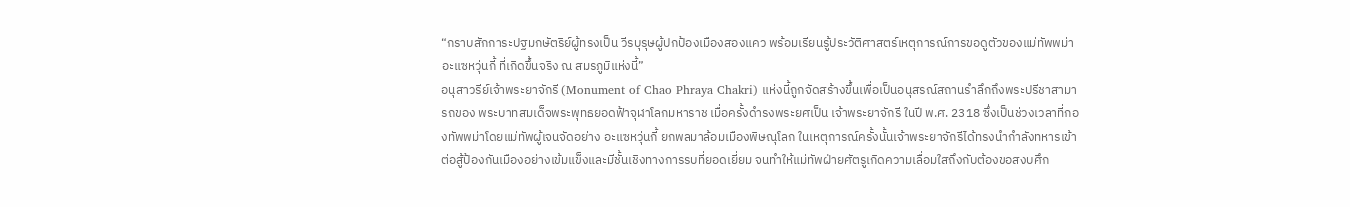“กราบสักการะปฐมกษัตริย์ผู้ทรงเป็น วีรบุรุษผู้ปกป้องเมืองสองแคว พร้อมเรียนรู้ประวัติศาสตร์เหตุการณ์การขอดูตัวของแม่ทัพพม่า อะแซหวุ่นกี้ ที่เกิดขึ้นจริง ณ สมรภูมิแห่งนี้”
อนุสาวรีย์เจ้าพระยาจักรี (Monument of Chao Phraya Chakri) แห่งนี้ถูกจัดสร้างขึ้นเพื่อเป็นอนุสรณ์สถานรำลึกถึงพระปรีชาสามารถของ พระบาทสมเด็จพระพุทธยอดฟ้าจุฬาโลกมหาราช เมื่อครั้งดำรงพระยศเป็น เจ้าพระยาจักรี ในปี พ.ศ. 2318 ซึ่งเป็นช่วงเวลาที่กองทัพพม่าโดยแม่ทัพผู้เจนจัดอย่าง อะแซหวุ่นกี้ ยกพลมาล้อมเมืองพิษณุโลก ในเหตุการณ์ครั้งนั้นเจ้าพระยาจักรีได้ทรงนำกำลังทหารเข้าต่อสู้ป้องกันเมืองอย่างเข้มแข็งและมีชั้นเชิงทางการรบที่ยอดเยี่ยม จนทำให้แม่ทัพฝ่ายศัตรูเกิดความเลื่อมใสถึงกับต้องขอสงบศึก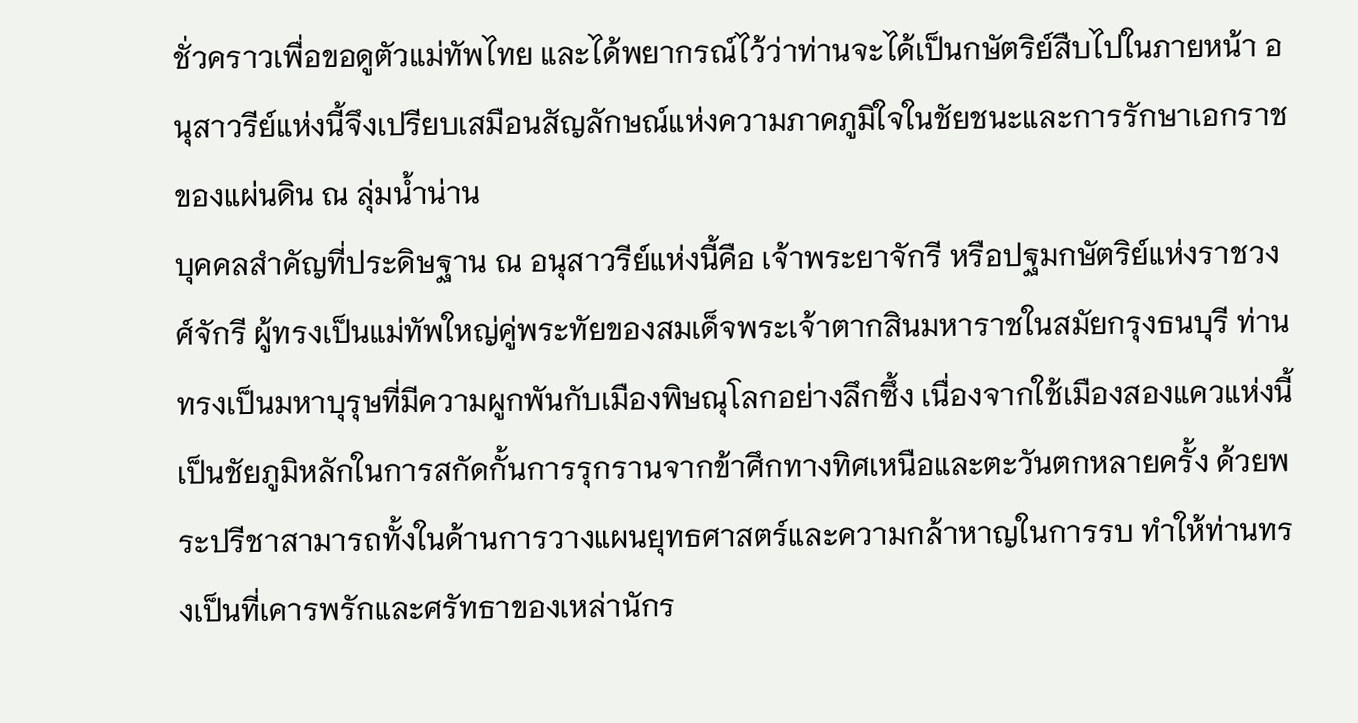ชั่วคราวเพื่อขอดูตัวแม่ทัพไทย และได้พยากรณ์ไว้ว่าท่านจะได้เป็นกษัตริย์สืบไปในภายหน้า อนุสาวรีย์แห่งนี้จึงเปรียบเสมือนสัญลักษณ์แห่งความภาคภูมิใจในชัยชนะและการรักษาเอกราชของแผ่นดิน ณ ลุ่มน้ำน่าน
บุคคลสำคัญที่ประดิษฐาน ณ อนุสาวรีย์แห่งนี้คือ เจ้าพระยาจักรี หรือปฐมกษัตริย์แห่งราชวงศ์จักรี ผู้ทรงเป็นแม่ทัพใหญ่คู่พระทัยของสมเด็จพระเจ้าตากสินมหาราชในสมัยกรุงธนบุรี ท่านทรงเป็นมหาบุรุษที่มีความผูกพันกับเมืองพิษณุโลกอย่างลึกซึ้ง เนื่องจากใช้เมืองสองแควแห่งนี้เป็นชัยภูมิหลักในการสกัดกั้นการรุกรานจากข้าศึกทางทิศเหนือและตะวันตกหลายครั้ง ด้วยพระปรีชาสามารถทั้งในด้านการวางแผนยุทธศาสตร์และความกล้าหาญในการรบ ทำให้ท่านทรงเป็นที่เคารพรักและศรัทธาของเหล่านักร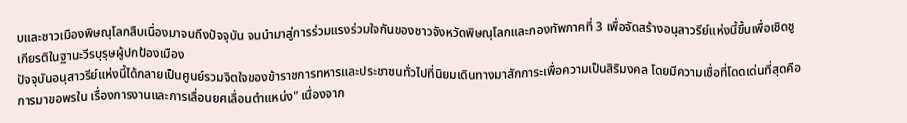บและชาวเมืองพิษณุโลกสืบเนื่องมาจนถึงปัจจุบัน จนนำมาสู่การร่วมแรงร่วมใจกันของชาวจังหวัดพิษณุโลกและกองทัพภาคที่ 3 เพื่อจัดสร้างอนุสาวรีย์แห่งนี้ขึ้นเพื่อเชิดชูเกียรติในฐานะวีรบุรุษผู้ปกป้องเมือง
ปัจจุบันอนุสาวรีย์แห่งนี้ได้กลายเป็นศูนย์รวมจิตใจของข้าราชการทหารและประชาชนทั่วไปที่นิยมเดินทางมาสักการะเพื่อความเป็นสิริมงคล โดยมีความเชื่อที่โดดเด่นที่สุดคือการมาขอพรใน เรื่องการงานและการเลื่อนยศเลื่อนตำแหน่ง" เนื่องจาก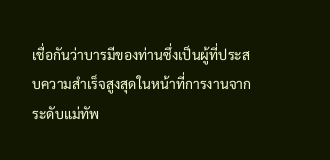เชื่อกันว่าบารมีของท่านซึ่งเป็นผู้ที่ประสบความสำเร็จสูงสุดในหน้าที่การงานจากระดับแม่ทัพ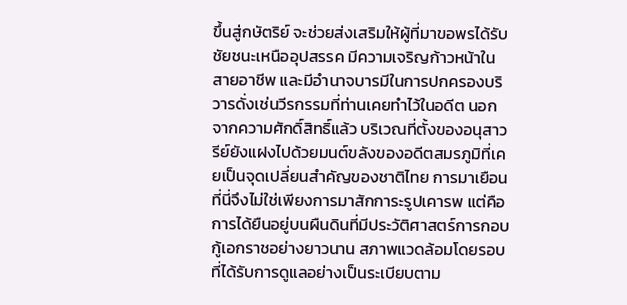ขึ้นสู่กษัตริย์ จะช่วยส่งเสริมให้ผู้ที่มาขอพรได้รับชัยชนะเหนืออุปสรรค มีความเจริญก้าวหน้าในสายอาชีพ และมีอำนาจบารมีในการปกครองบริวารดั่งเช่นวีรกรรมที่ท่านเคยทำไว้ในอดีต นอกจากความศักดิ์สิทธิ์แล้ว บริเวณที่ตั้งของอนุสาวรีย์ยังแฝงไปด้วยมนต์ขลังของอดีตสมรภูมิที่เคยเป็นจุดเปลี่ยนสำคัญของชาติไทย การมาเยือนที่นี่จึงไม่ใช่เพียงการมาสักการะรูปเคารพ แต่คือการได้ยืนอยู่บนผืนดินที่มีประวัติศาสตร์การกอบกู้เอกราชอย่างยาวนาน สภาพแวดล้อมโดยรอบที่ได้รับการดูแลอย่างเป็นระเบียบตาม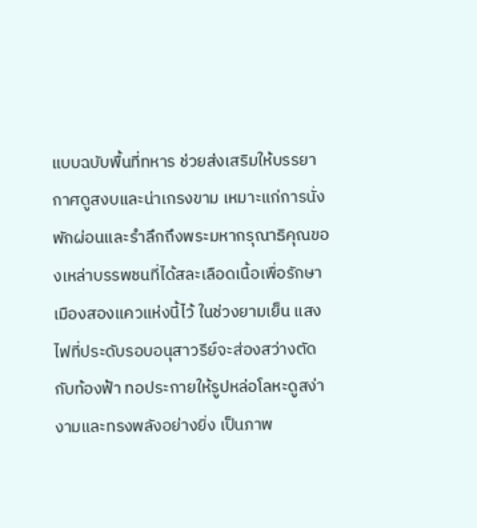แบบฉบับพื้นที่ทหาร ช่วยส่งเสริมให้บรรยากาศดูสงบและน่าเกรงขาม เหมาะแก่การนั่งพักผ่อนและรำลึกถึงพระมหากรุณาธิคุณของเหล่าบรรพชนที่ได้สละเลือดเนื้อเพื่อรักษาเมืองสองแควแห่งนี้ไว้ ในช่วงยามเย็น แสงไฟที่ประดับรอบอนุสาวรีย์จะส่องสว่างตัดกับท้องฟ้า ทอประกายให้รูปหล่อโลหะดูสง่างามและทรงพลังอย่างยิ่ง เป็นภาพ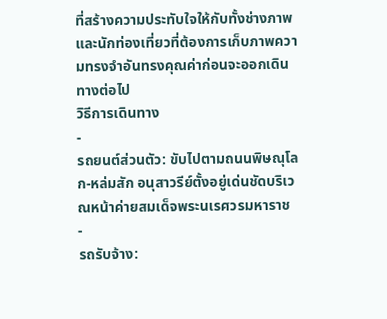ที่สร้างความประทับใจให้กับทั้งช่างภาพและนักท่องเที่ยวที่ต้องการเก็บภาพความทรงจำอันทรงคุณค่าก่อนจะออกเดินทางต่อไป
วิธีการเดินทาง
-
รถยนต์ส่วนตัว: ขับไปตามถนนพิษณุโลก-หล่มสัก อนุสาวรีย์ตั้งอยู่เด่นชัดบริเวณหน้าค่ายสมเด็จพระนเรศวรมหาราช
-
รถรับจ้าง: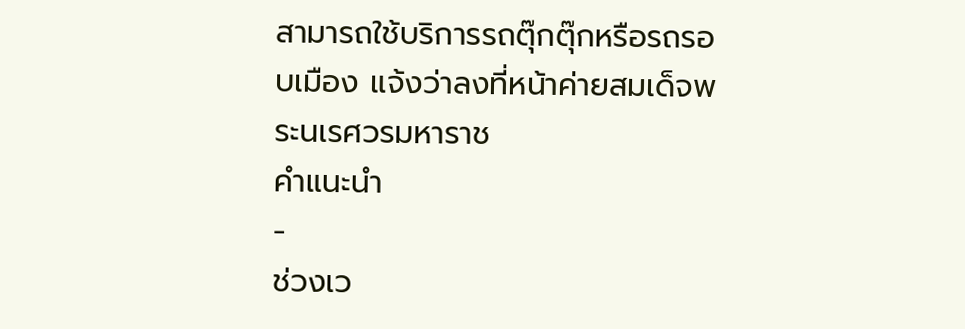สามารถใช้บริการรถตุ๊กตุ๊กหรือรถรอบเมือง แจ้งว่าลงที่หน้าค่ายสมเด็จพระนเรศวรมหาราช
คำแนะนำ
-
ช่วงเว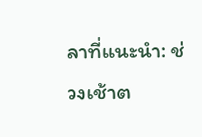ลาที่แนะนำ: ช่วงเช้าต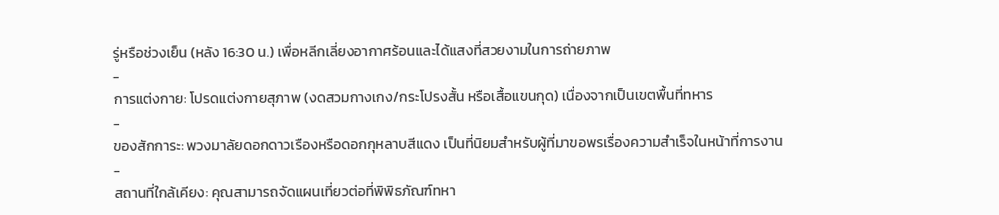รู่หรือช่วงเย็น (หลัง 16:30 น.) เพื่อหลีกเลี่ยงอากาศร้อนและได้แสงที่สวยงามในการถ่ายภาพ
-
การแต่งกาย: โปรดแต่งกายสุภาพ (งดสวมกางเกง/กระโปรงสั้น หรือเสื้อแขนกุด) เนื่องจากเป็นเขตพื้นที่ทหาร
-
ของสักการะ: พวงมาลัยดอกดาวเรืองหรือดอกกุหลาบสีแดง เป็นที่นิยมสำหรับผู้ที่มาขอพรเรื่องความสำเร็จในหน้าที่การงาน
-
สถานที่ใกล้เคียง: คุณสามารถจัดแผนเที่ยวต่อที่พิพิธภัณฑ์ทหา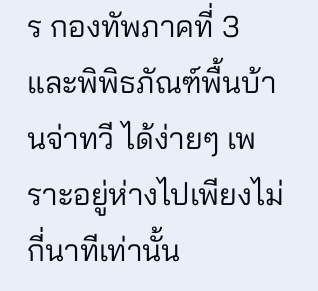ร กองทัพภาคที่ 3 และพิพิธภัณฑ์พื้นบ้านจ่าทวี ได้ง่ายๆ เพราะอยู่ห่างไปเพียงไม่กี่นาทีเท่านั้น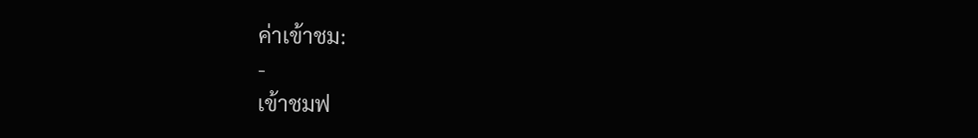ค่าเข้าชม:
-
เข้าชมฟ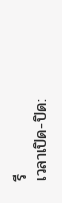รี
เวลาเปิด-ปิด: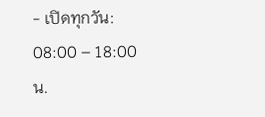- เปิดทุกวัน: 08:00 – 18:00 น.